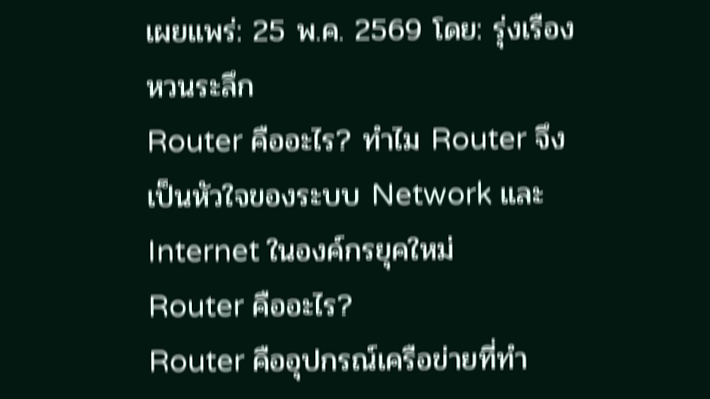เผยแพร่: 25 พ.ค. 2569 โดย: รุ่งเรือง หวนระลึก
Router คืออะไร? ทำไม Router จึงเป็นหัวใจของระบบ Network และ Internet ในองค์กรยุคใหม่
Router คืออะไร?
Router คืออุปกรณ์เครือข่ายที่ทำ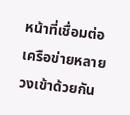หน้าที่เชื่อมต่อเครือข่ายหลายวงเข้าด้วยกัน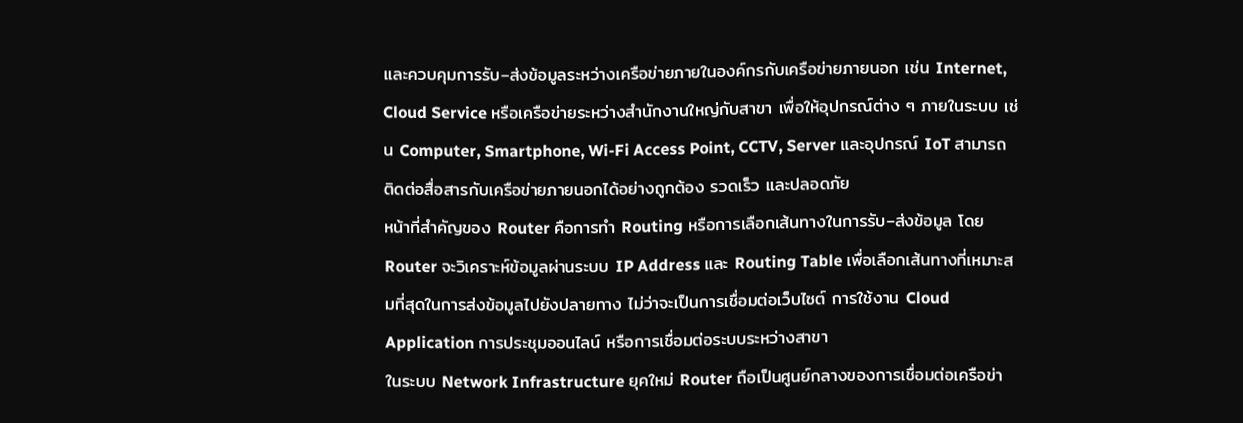และควบคุมการรับ–ส่งข้อมูลระหว่างเครือข่ายภายในองค์กรกับเครือข่ายภายนอก เช่น Internet, Cloud Service หรือเครือข่ายระหว่างสำนักงานใหญ่กับสาขา เพื่อให้อุปกรณ์ต่าง ๆ ภายในระบบ เช่น Computer, Smartphone, Wi-Fi Access Point, CCTV, Server และอุปกรณ์ IoT สามารถติดต่อสื่อสารกับเครือข่ายภายนอกได้อย่างถูกต้อง รวดเร็ว และปลอดภัย
หน้าที่สำคัญของ Router คือการทำ Routing หรือการเลือกเส้นทางในการรับ–ส่งข้อมูล โดย Router จะวิเคราะห์ข้อมูลผ่านระบบ IP Address และ Routing Table เพื่อเลือกเส้นทางที่เหมาะสมที่สุดในการส่งข้อมูลไปยังปลายทาง ไม่ว่าจะเป็นการเชื่อมต่อเว็บไซต์ การใช้งาน Cloud Application การประชุมออนไลน์ หรือการเชื่อมต่อระบบระหว่างสาขา
ในระบบ Network Infrastructure ยุคใหม่ Router ถือเป็นศูนย์กลางของการเชื่อมต่อเครือข่า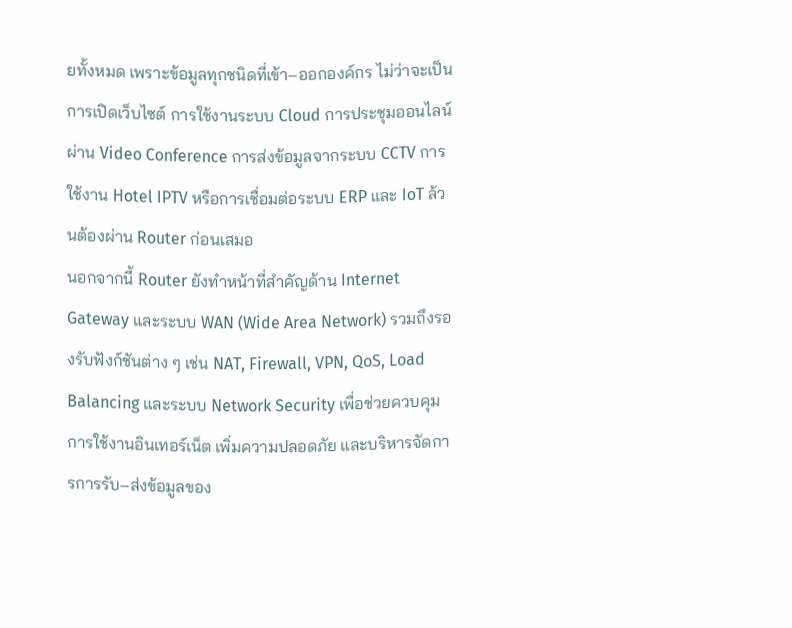ยทั้งหมด เพราะข้อมูลทุกชนิดที่เข้า–ออกองค์กร ไม่ว่าจะเป็นการเปิดเว็บไซต์ การใช้งานระบบ Cloud การประชุมออนไลน์ผ่าน Video Conference การส่งข้อมูลจากระบบ CCTV การใช้งาน Hotel IPTV หรือการเชื่อมต่อระบบ ERP และ IoT ล้วนต้องผ่าน Router ก่อนเสมอ
นอกจากนี้ Router ยังทำหน้าที่สำคัญด้าน Internet Gateway และระบบ WAN (Wide Area Network) รวมถึงรองรับฟังก์ชันต่าง ๆ เช่น NAT, Firewall, VPN, QoS, Load Balancing และระบบ Network Security เพื่อช่วยควบคุมการใช้งานอินเทอร์เน็ต เพิ่มความปลอดภัย และบริหารจัดการการรับ–ส่งข้อมูลของ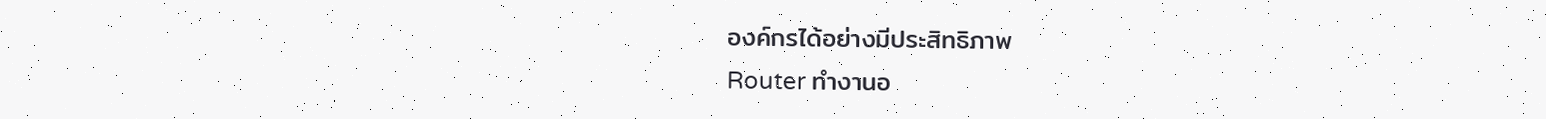องค์กรได้อย่างมีประสิทธิภาพ
Router ทำงานอ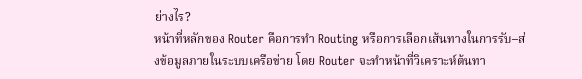ย่างไร?
หน้าที่หลักของ Router คือการทำ Routing หรือการเลือกเส้นทางในการรับ–ส่งข้อมูลภายในระบบเครือข่าย โดย Router จะทำหน้าที่วิเคราะห์ต้นทา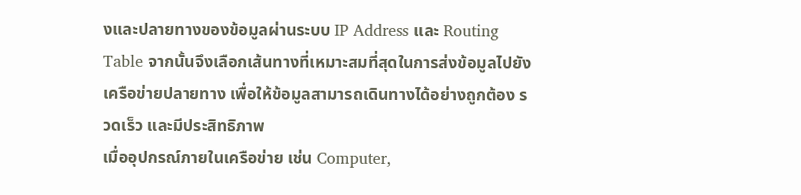งและปลายทางของข้อมูลผ่านระบบ IP Address และ Routing Table จากนั้นจึงเลือกเส้นทางที่เหมาะสมที่สุดในการส่งข้อมูลไปยังเครือข่ายปลายทาง เพื่อให้ข้อมูลสามารถเดินทางได้อย่างถูกต้อง รวดเร็ว และมีประสิทธิภาพ
เมื่ออุปกรณ์ภายในเครือข่าย เช่น Computer,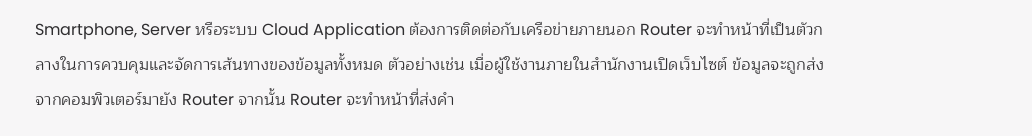Smartphone, Server หรือระบบ Cloud Application ต้องการติดต่อกับเครือข่ายภายนอก Router จะทำหน้าที่เป็นตัวกลางในการควบคุมและจัดการเส้นทางของข้อมูลทั้งหมด ตัวอย่างเช่น เมื่อผู้ใช้งานภายในสำนักงานเปิดเว็บไซต์ ข้อมูลจะถูกส่งจากคอมพิวเตอร์มายัง Router จากนั้น Router จะทำหน้าที่ส่งคำ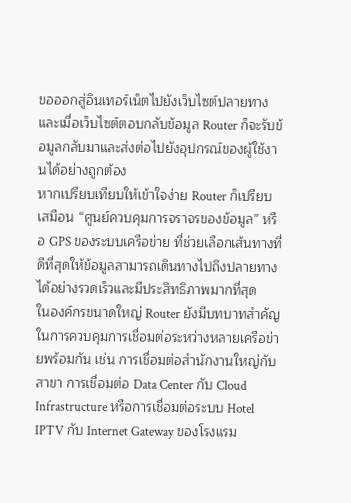ขอออกสู่อินเทอร์เน็ตไปยังเว็บไซต์ปลายทาง และเมื่อเว็บไซต์ตอบกลับข้อมูล Router ก็จะรับข้อมูลกลับมาและส่งต่อไปยังอุปกรณ์ของผู้ใช้งานได้อย่างถูกต้อง
หากเปรียบเทียบให้เข้าใจง่าย Router ก็เปรียบเสมือน “ศูนย์ควบคุมการจราจรของข้อมูล” หรือ GPS ของระบบเครือข่าย ที่ช่วยเลือกเส้นทางที่ดีที่สุดให้ข้อมูลสามารถเดินทางไปถึงปลายทางได้อย่างรวดเร็วและมีประสิทธิภาพมากที่สุด
ในองค์กรขนาดใหญ่ Router ยังมีบทบาทสำคัญในการควบคุมการเชื่อมต่อระหว่างหลายเครือข่ายพร้อมกัน เช่น การเชื่อมต่อสำนักงานใหญ่กับสาขา การเชื่อมต่อ Data Center กับ Cloud Infrastructure หรือการเชื่อมต่อระบบ Hotel IPTV กับ Internet Gateway ของโรงแรม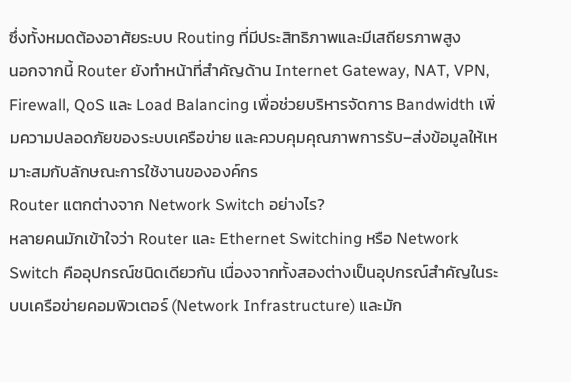ซึ่งทั้งหมดต้องอาศัยระบบ Routing ที่มีประสิทธิภาพและมีเสถียรภาพสูง
นอกจากนี้ Router ยังทำหน้าที่สำคัญด้าน Internet Gateway, NAT, VPN, Firewall, QoS และ Load Balancing เพื่อช่วยบริหารจัดการ Bandwidth เพิ่มความปลอดภัยของระบบเครือข่าย และควบคุมคุณภาพการรับ–ส่งข้อมูลให้เหมาะสมกับลักษณะการใช้งานขององค์กร
Router แตกต่างจาก Network Switch อย่างไร?
หลายคนมักเข้าใจว่า Router และ Ethernet Switching หรือ Network Switch คืออุปกรณ์ชนิดเดียวกัน เนื่องจากทั้งสองต่างเป็นอุปกรณ์สำคัญในระบบเครือข่ายคอมพิวเตอร์ (Network Infrastructure) และมัก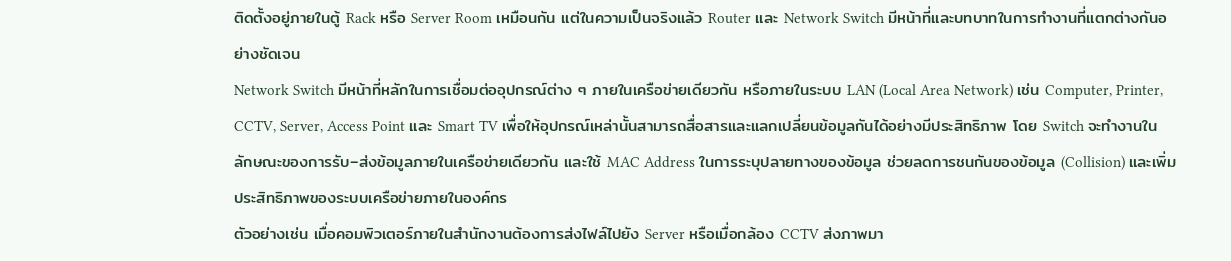ติดตั้งอยู่ภายในตู้ Rack หรือ Server Room เหมือนกัน แต่ในความเป็นจริงแล้ว Router และ Network Switch มีหน้าที่และบทบาทในการทำงานที่แตกต่างกันอย่างชัดเจน
Network Switch มีหน้าที่หลักในการเชื่อมต่ออุปกรณ์ต่าง ๆ ภายในเครือข่ายเดียวกัน หรือภายในระบบ LAN (Local Area Network) เช่น Computer, Printer, CCTV, Server, Access Point และ Smart TV เพื่อให้อุปกรณ์เหล่านั้นสามารถสื่อสารและแลกเปลี่ยนข้อมูลกันได้อย่างมีประสิทธิภาพ โดย Switch จะทำงานในลักษณะของการรับ–ส่งข้อมูลภายในเครือข่ายเดียวกัน และใช้ MAC Address ในการระบุปลายทางของข้อมูล ช่วยลดการชนกันของข้อมูล (Collision) และเพิ่มประสิทธิภาพของระบบเครือข่ายภายในองค์กร
ตัวอย่างเช่น เมื่อคอมพิวเตอร์ภายในสำนักงานต้องการส่งไฟล์ไปยัง Server หรือเมื่อกล้อง CCTV ส่งภาพมา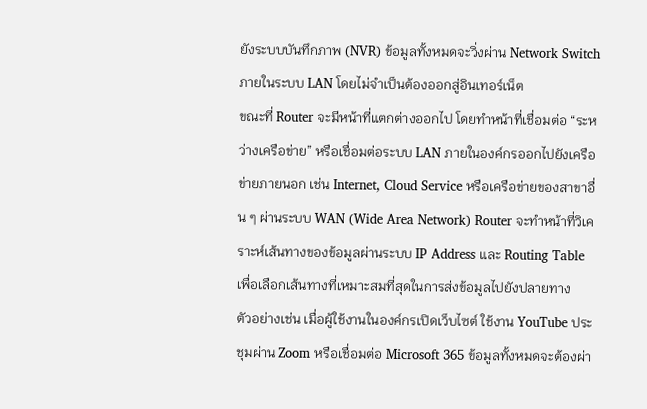ยังระบบบันทึกภาพ (NVR) ข้อมูลทั้งหมดจะวิ่งผ่าน Network Switch ภายในระบบ LAN โดยไม่จำเป็นต้องออกสู่อินเทอร์เน็ต
ขณะที่ Router จะมีหน้าที่แตกต่างออกไป โดยทำหน้าที่เชื่อมต่อ “ระหว่างเครือข่าย” หรือเชื่อมต่อระบบ LAN ภายในองค์กรออกไปยังเครือข่ายภายนอก เช่น Internet, Cloud Service หรือเครือข่ายของสาขาอื่น ๆ ผ่านระบบ WAN (Wide Area Network) Router จะทำหน้าที่วิเคราะห์เส้นทางของข้อมูลผ่านระบบ IP Address และ Routing Table เพื่อเลือกเส้นทางที่เหมาะสมที่สุดในการส่งข้อมูลไปยังปลายทาง
ตัวอย่างเช่น เมื่อผู้ใช้งานในองค์กรเปิดเว็บไซต์ ใช้งาน YouTube ประชุมผ่าน Zoom หรือเชื่อมต่อ Microsoft 365 ข้อมูลทั้งหมดจะต้องผ่า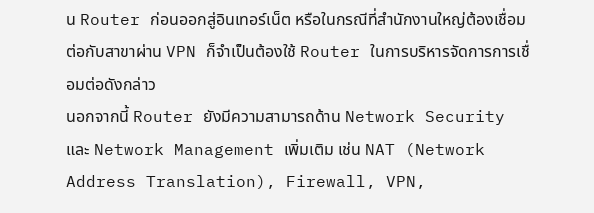น Router ก่อนออกสู่อินเทอร์เน็ต หรือในกรณีที่สำนักงานใหญ่ต้องเชื่อมต่อกับสาขาผ่าน VPN ก็จำเป็นต้องใช้ Router ในการบริหารจัดการการเชื่อมต่อดังกล่าว
นอกจากนี้ Router ยังมีความสามารถด้าน Network Security และ Network Management เพิ่มเติม เช่น NAT (Network Address Translation), Firewall, VPN,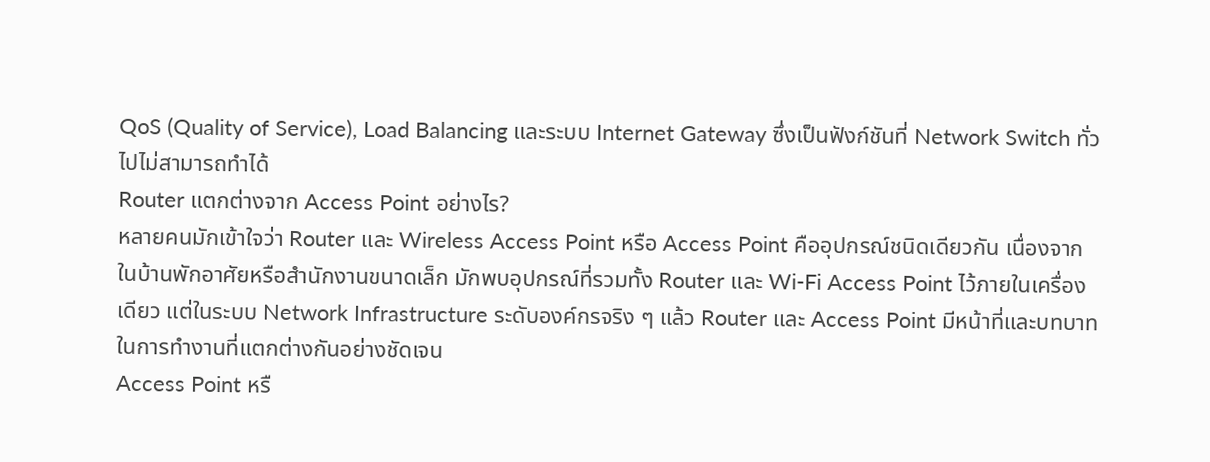QoS (Quality of Service), Load Balancing และระบบ Internet Gateway ซึ่งเป็นฟังก์ชันที่ Network Switch ทั่วไปไม่สามารถทำได้
Router แตกต่างจาก Access Point อย่างไร?
หลายคนมักเข้าใจว่า Router และ Wireless Access Point หรือ Access Point คืออุปกรณ์ชนิดเดียวกัน เนื่องจากในบ้านพักอาศัยหรือสำนักงานขนาดเล็ก มักพบอุปกรณ์ที่รวมทั้ง Router และ Wi-Fi Access Point ไว้ภายในเครื่องเดียว แต่ในระบบ Network Infrastructure ระดับองค์กรจริง ๆ แล้ว Router และ Access Point มีหน้าที่และบทบาทในการทำงานที่แตกต่างกันอย่างชัดเจน
Access Point หรื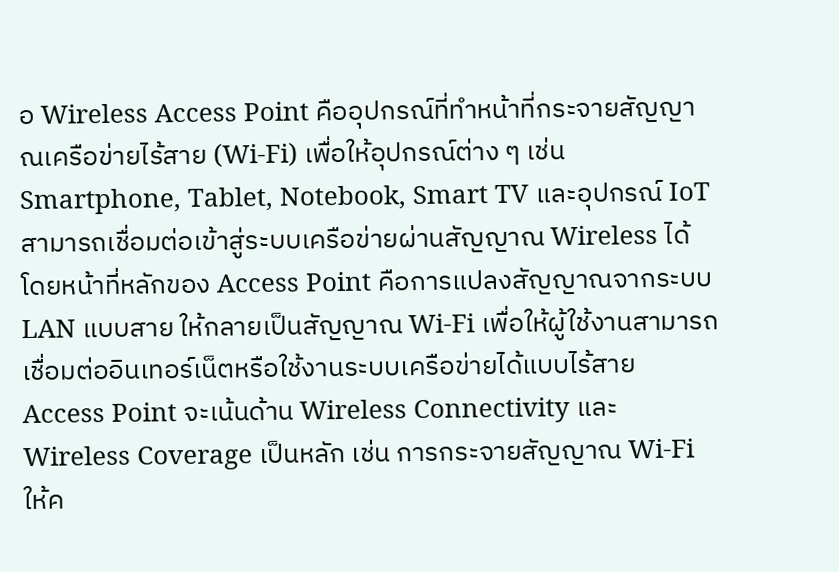อ Wireless Access Point คืออุปกรณ์ที่ทำหน้าที่กระจายสัญญาณเครือข่ายไร้สาย (Wi-Fi) เพื่อให้อุปกรณ์ต่าง ๆ เช่น Smartphone, Tablet, Notebook, Smart TV และอุปกรณ์ IoT สามารถเชื่อมต่อเข้าสู่ระบบเครือข่ายผ่านสัญญาณ Wireless ได้ โดยหน้าที่หลักของ Access Point คือการแปลงสัญญาณจากระบบ LAN แบบสาย ให้กลายเป็นสัญญาณ Wi-Fi เพื่อให้ผู้ใช้งานสามารถเชื่อมต่ออินเทอร์เน็ตหรือใช้งานระบบเครือข่ายได้แบบไร้สาย
Access Point จะเน้นด้าน Wireless Connectivity และ Wireless Coverage เป็นหลัก เช่น การกระจายสัญญาณ Wi-Fi ให้ค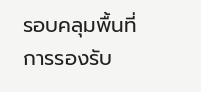รอบคลุมพื้นที่ การรองรับ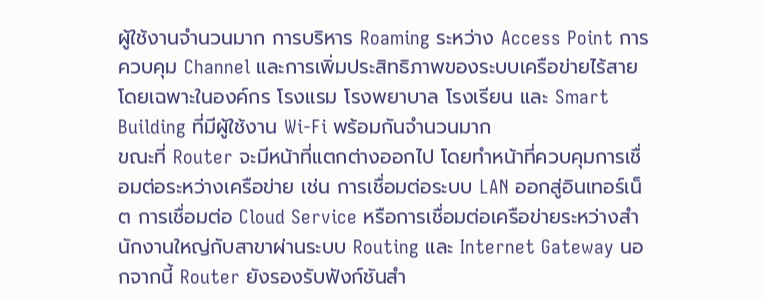ผู้ใช้งานจำนวนมาก การบริหาร Roaming ระหว่าง Access Point การควบคุม Channel และการเพิ่มประสิทธิภาพของระบบเครือข่ายไร้สาย โดยเฉพาะในองค์กร โรงแรม โรงพยาบาล โรงเรียน และ Smart Building ที่มีผู้ใช้งาน Wi-Fi พร้อมกันจำนวนมาก
ขณะที่ Router จะมีหน้าที่แตกต่างออกไป โดยทำหน้าที่ควบคุมการเชื่อมต่อระหว่างเครือข่าย เช่น การเชื่อมต่อระบบ LAN ออกสู่อินเทอร์เน็ต การเชื่อมต่อ Cloud Service หรือการเชื่อมต่อเครือข่ายระหว่างสำนักงานใหญ่กับสาขาผ่านระบบ Routing และ Internet Gateway นอกจากนี้ Router ยังรองรับฟังก์ชันสำ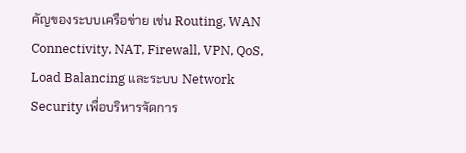คัญของระบบเครือข่าย เช่น Routing, WAN Connectivity, NAT, Firewall, VPN, QoS, Load Balancing และระบบ Network Security เพื่อบริหารจัดการ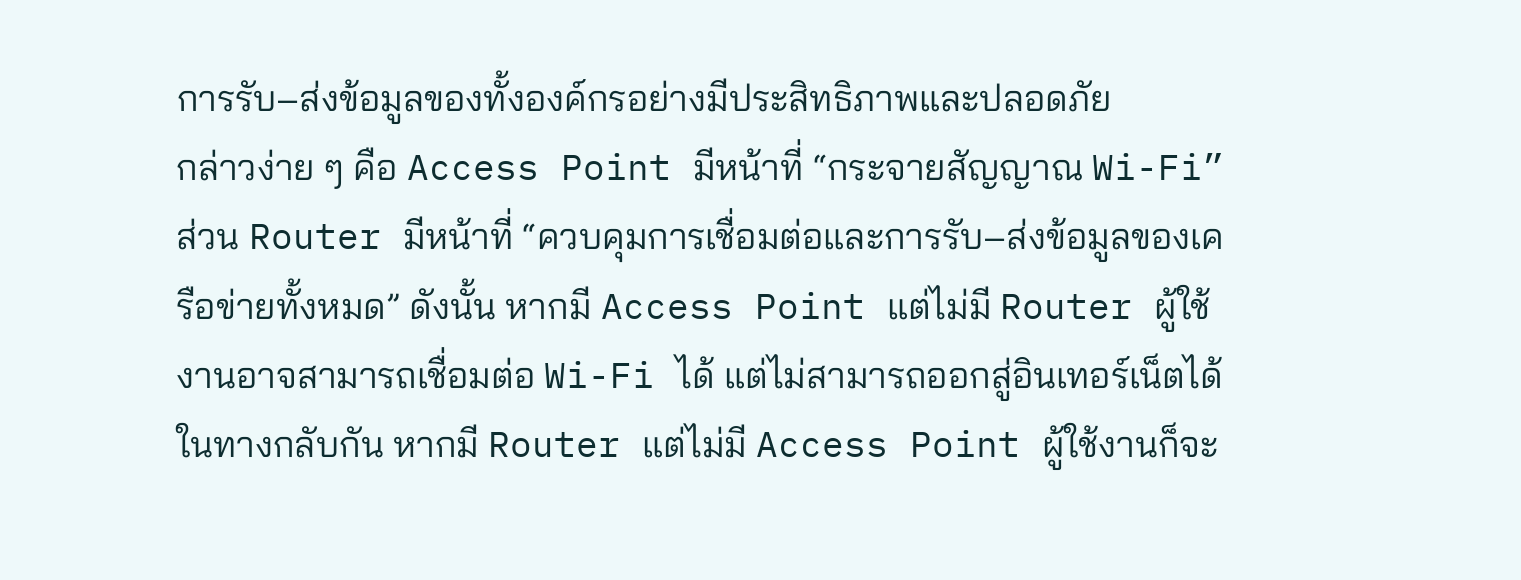การรับ–ส่งข้อมูลของทั้งองค์กรอย่างมีประสิทธิภาพและปลอดภัย
กล่าวง่าย ๆ คือ Access Point มีหน้าที่ “กระจายสัญญาณ Wi-Fi” ส่วน Router มีหน้าที่ “ควบคุมการเชื่อมต่อและการรับ–ส่งข้อมูลของเครือข่ายทั้งหมด” ดังนั้น หากมี Access Point แต่ไม่มี Router ผู้ใช้งานอาจสามารถเชื่อมต่อ Wi-Fi ได้ แต่ไม่สามารถออกสู่อินเทอร์เน็ตได้ ในทางกลับกัน หากมี Router แต่ไม่มี Access Point ผู้ใช้งานก็จะ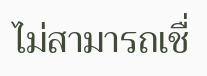ไม่สามารถเชื่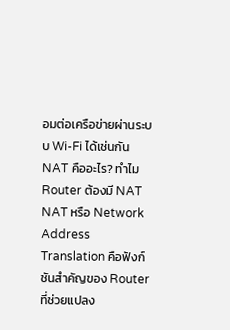อมต่อเครือข่ายผ่านระบบ Wi-Fi ได้เช่นกัน
NAT คืออะไร? ทำไม Router ต้องมี NAT
NAT หรือ Network Address Translation คือฟังก์ชันสำคัญของ Router ที่ช่วยแปลง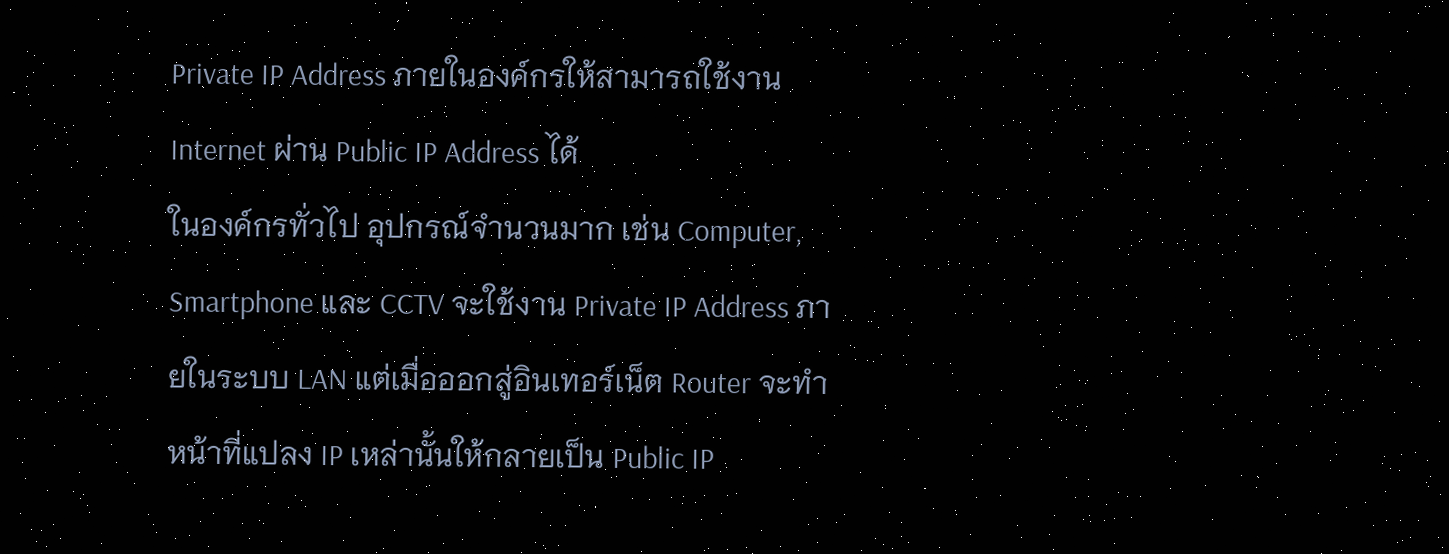Private IP Address ภายในองค์กรให้สามารถใช้งาน Internet ผ่าน Public IP Address ได้
ในองค์กรทั่วไป อุปกรณ์จำนวนมาก เช่น Computer, Smartphone และ CCTV จะใช้งาน Private IP Address ภายในระบบ LAN แต่เมื่อออกสู่อินเทอร์เน็ต Router จะทำหน้าที่แปลง IP เหล่านั้นให้กลายเป็น Public IP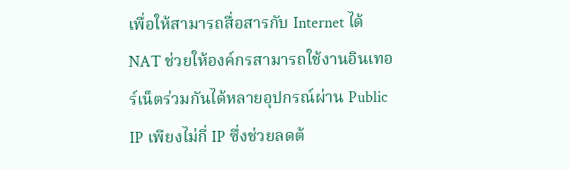เพื่อให้สามารถสื่อสารกับ Internet ได้
NAT ช่วยให้องค์กรสามารถใช้งานอินเทอร์เน็ตร่วมกันได้หลายอุปกรณ์ผ่าน Public IP เพียงไม่กี่ IP ซึ่งช่วยลดต้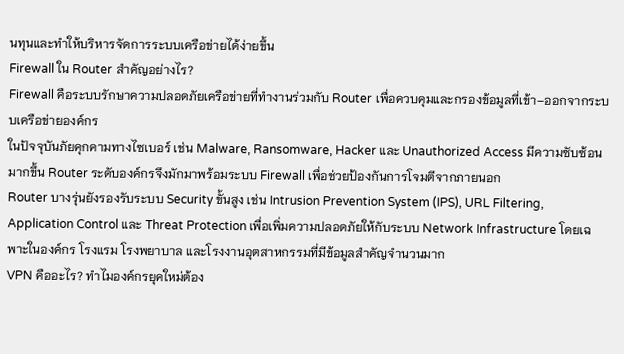นทุนและทำให้บริหารจัดการระบบเครือข่ายได้ง่ายขึ้น
Firewall ใน Router สำคัญอย่างไร?
Firewall คือระบบรักษาความปลอดภัยเครือข่ายที่ทำงานร่วมกับ Router เพื่อควบคุมและกรองข้อมูลที่เข้า–ออกจากระบบเครือข่ายองค์กร
ในปัจจุบันภัยคุกคามทางไซเบอร์ เช่น Malware, Ransomware, Hacker และ Unauthorized Access มีความซับซ้อนมากขึ้น Router ระดับองค์กรจึงมักมาพร้อมระบบ Firewall เพื่อช่วยป้องกันการโจมตีจากภายนอก
Router บางรุ่นยังรองรับระบบ Security ขั้นสูง เช่น Intrusion Prevention System (IPS), URL Filtering, Application Control และ Threat Protection เพื่อเพิ่มความปลอดภัยให้กับระบบ Network Infrastructure โดยเฉพาะในองค์กร โรงแรม โรงพยาบาล และโรงงานอุตสาหกรรมที่มีข้อมูลสำคัญจำนวนมาก
VPN คืออะไร? ทำไมองค์กรยุคใหม่ต้อง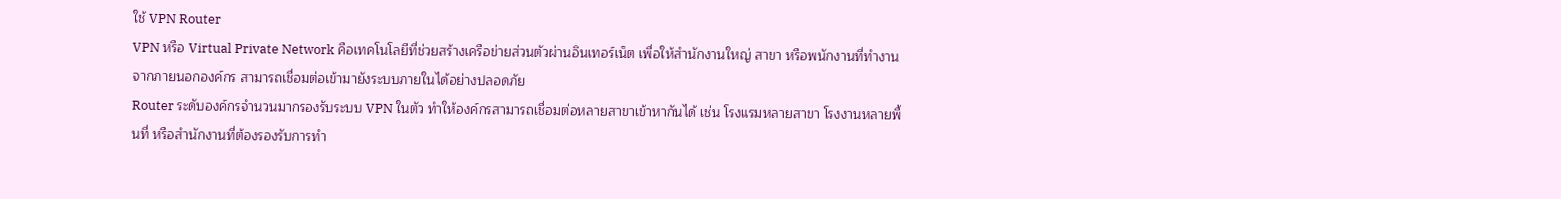ใช้ VPN Router
VPN หรือ Virtual Private Network คือเทคโนโลยีที่ช่วยสร้างเครือข่ายส่วนตัวผ่านอินเทอร์เน็ต เพื่อให้สำนักงานใหญ่ สาขา หรือพนักงานที่ทำงานจากภายนอกองค์กร สามารถเชื่อมต่อเข้ามายังระบบภายในได้อย่างปลอดภัย
Router ระดับองค์กรจำนวนมากรองรับระบบ VPN ในตัว ทำให้องค์กรสามารถเชื่อมต่อหลายสาขาเข้าหากันได้ เช่น โรงแรมหลายสาขา โรงงานหลายพื้นที่ หรือสำนักงานที่ต้องรองรับการทำ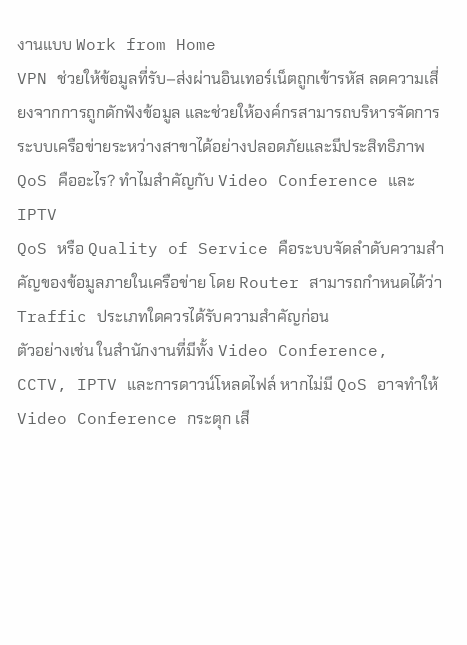งานแบบ Work from Home
VPN ช่วยให้ข้อมูลที่รับ–ส่งผ่านอินเทอร์เน็ตถูกเข้ารหัส ลดความเสี่ยงจากการถูกดักฟังข้อมูล และช่วยให้องค์กรสามารถบริหารจัดการระบบเครือข่ายระหว่างสาขาได้อย่างปลอดภัยและมีประสิทธิภาพ
QoS คืออะไร? ทำไมสำคัญกับ Video Conference และ IPTV
QoS หรือ Quality of Service คือระบบจัดลำดับความสำคัญของข้อมูลภายในเครือข่าย โดย Router สามารถกำหนดได้ว่า Traffic ประเภทใดควรได้รับความสำคัญก่อน
ตัวอย่างเช่น ในสำนักงานที่มีทั้ง Video Conference, CCTV, IPTV และการดาวน์โหลดไฟล์ หากไม่มี QoS อาจทำให้ Video Conference กระตุก เสี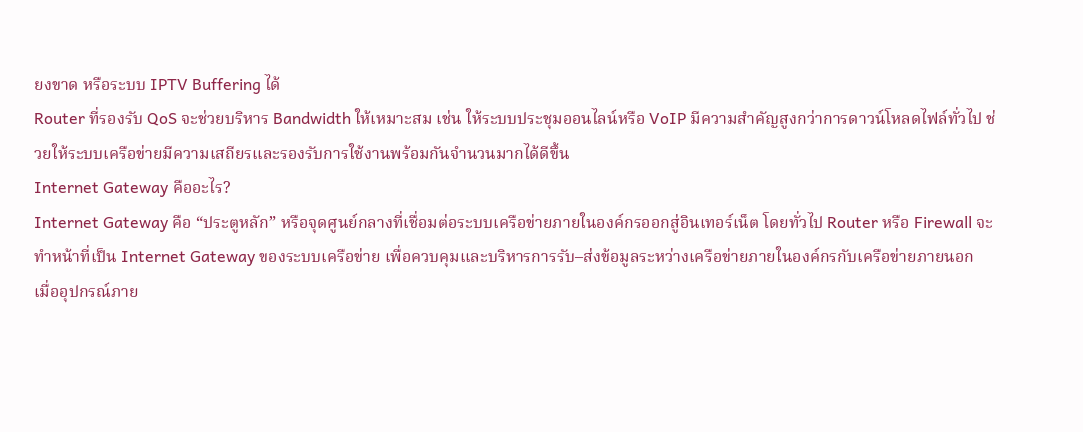ยงขาด หรือระบบ IPTV Buffering ได้
Router ที่รองรับ QoS จะช่วยบริหาร Bandwidth ให้เหมาะสม เช่น ให้ระบบประชุมออนไลน์หรือ VoIP มีความสำคัญสูงกว่าการดาวน์โหลดไฟล์ทั่วไป ช่วยให้ระบบเครือข่ายมีความเสถียรและรองรับการใช้งานพร้อมกันจำนวนมากได้ดีขึ้น
Internet Gateway คืออะไร?
Internet Gateway คือ “ประตูหลัก” หรือจุดศูนย์กลางที่เชื่อมต่อระบบเครือข่ายภายในองค์กรออกสู่อินเทอร์เน็ต โดยทั่วไป Router หรือ Firewall จะทำหน้าที่เป็น Internet Gateway ของระบบเครือข่าย เพื่อควบคุมและบริหารการรับ–ส่งข้อมูลระหว่างเครือข่ายภายในองค์กรกับเครือข่ายภายนอก
เมื่ออุปกรณ์ภาย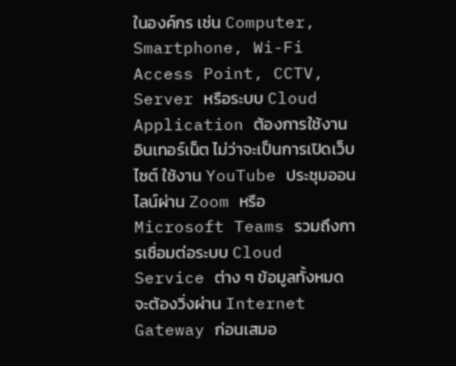ในองค์กร เช่น Computer, Smartphone, Wi-Fi Access Point, CCTV, Server หรือระบบ Cloud Application ต้องการใช้งานอินเทอร์เน็ต ไม่ว่าจะเป็นการเปิดเว็บไซต์ ใช้งาน YouTube ประชุมออนไลน์ผ่าน Zoom หรือ Microsoft Teams รวมถึงการเชื่อมต่อระบบ Cloud Service ต่าง ๆ ข้อมูลทั้งหมดจะต้องวิ่งผ่าน Internet Gateway ก่อนเสมอ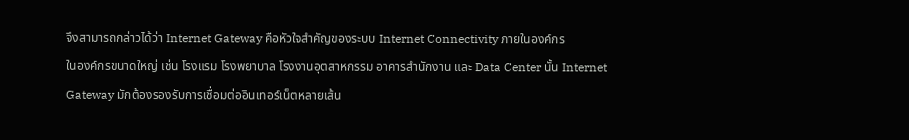จึงสามารถกล่าวได้ว่า Internet Gateway คือหัวใจสำคัญของระบบ Internet Connectivity ภายในองค์กร
ในองค์กรขนาดใหญ่ เช่น โรงแรม โรงพยาบาล โรงงานอุตสาหกรรม อาคารสำนักงาน และ Data Center นั้น Internet Gateway มักต้องรองรับการเชื่อมต่ออินเทอร์เน็ตหลายเส้น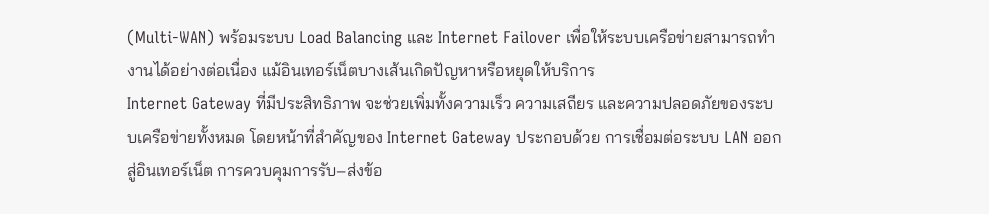(Multi-WAN) พร้อมระบบ Load Balancing และ Internet Failover เพื่อให้ระบบเครือข่ายสามารถทำงานได้อย่างต่อเนื่อง แม้อินเทอร์เน็ตบางเส้นเกิดปัญหาหรือหยุดให้บริการ
Internet Gateway ที่มีประสิทธิภาพ จะช่วยเพิ่มทั้งความเร็ว ความเสถียร และความปลอดภัยของระบบเครือข่ายทั้งหมด โดยหน้าที่สำคัญของ Internet Gateway ประกอบด้วย การเชื่อมต่อระบบ LAN ออกสู่อินเทอร์เน็ต การควบคุมการรับ–ส่งข้อ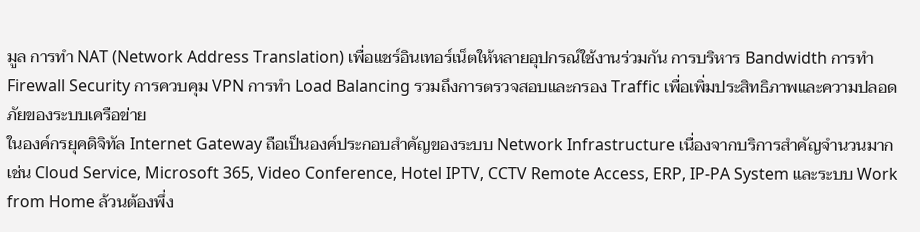มูล การทำ NAT (Network Address Translation) เพื่อแชร์อินเทอร์เน็ตให้หลายอุปกรณ์ใช้งานร่วมกัน การบริหาร Bandwidth การทำ Firewall Security การควบคุม VPN การทำ Load Balancing รวมถึงการตรวจสอบและกรอง Traffic เพื่อเพิ่มประสิทธิภาพและความปลอดภัยของระบบเครือข่าย
ในองค์กรยุคดิจิทัล Internet Gateway ถือเป็นองค์ประกอบสำคัญของระบบ Network Infrastructure เนื่องจากบริการสำคัญจำนวนมาก เช่น Cloud Service, Microsoft 365, Video Conference, Hotel IPTV, CCTV Remote Access, ERP, IP-PA System และระบบ Work from Home ล้วนต้องพึ่ง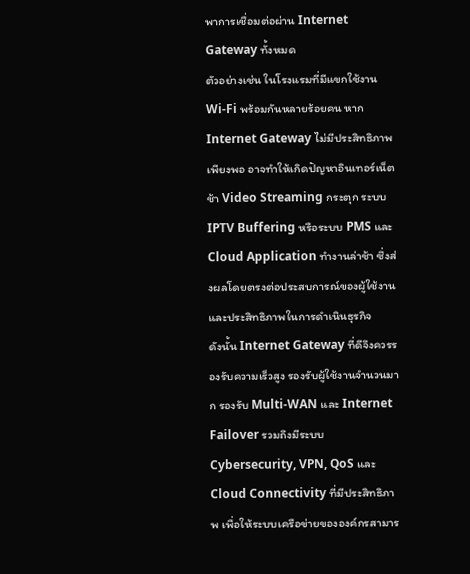พาการเชื่อมต่อผ่าน Internet Gateway ทั้งหมด
ตัวอย่างเช่น ในโรงแรมที่มีแขกใช้งาน Wi-Fi พร้อมกันหลายร้อยคน หาก Internet Gateway ไม่มีประสิทธิภาพเพียงพอ อาจทำให้เกิดปัญหาอินเทอร์เน็ตช้า Video Streaming กระตุก ระบบ IPTV Buffering หรือระบบ PMS และ Cloud Application ทำงานล่าช้า ซึ่งส่งผลโดยตรงต่อประสบการณ์ของผู้ใช้งานและประสิทธิภาพในการดำเนินธุรกิจ
ดังนั้น Internet Gateway ที่ดีจึงควรรองรับความเร็วสูง รองรับผู้ใช้งานจำนวนมาก รองรับ Multi-WAN และ Internet Failover รวมถึงมีระบบ Cybersecurity, VPN, QoS และ Cloud Connectivity ที่มีประสิทธิภาพ เพื่อให้ระบบเครือข่ายขององค์กรสามาร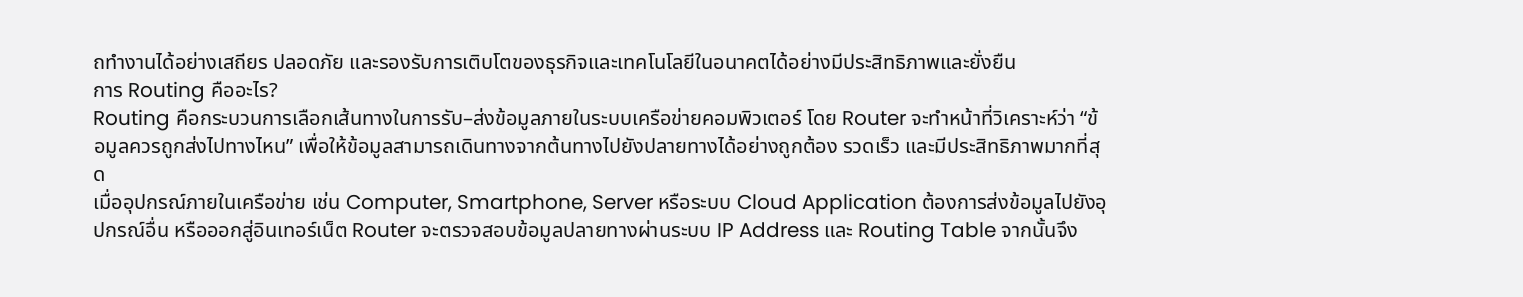ถทำงานได้อย่างเสถียร ปลอดภัย และรองรับการเติบโตของธุรกิจและเทคโนโลยีในอนาคตได้อย่างมีประสิทธิภาพและยั่งยืน
การ Routing คืออะไร?
Routing คือกระบวนการเลือกเส้นทางในการรับ–ส่งข้อมูลภายในระบบเครือข่ายคอมพิวเตอร์ โดย Router จะทำหน้าที่วิเคราะห์ว่า “ข้อมูลควรถูกส่งไปทางไหน” เพื่อให้ข้อมูลสามารถเดินทางจากต้นทางไปยังปลายทางได้อย่างถูกต้อง รวดเร็ว และมีประสิทธิภาพมากที่สุด
เมื่ออุปกรณ์ภายในเครือข่าย เช่น Computer, Smartphone, Server หรือระบบ Cloud Application ต้องการส่งข้อมูลไปยังอุปกรณ์อื่น หรือออกสู่อินเทอร์เน็ต Router จะตรวจสอบข้อมูลปลายทางผ่านระบบ IP Address และ Routing Table จากนั้นจึง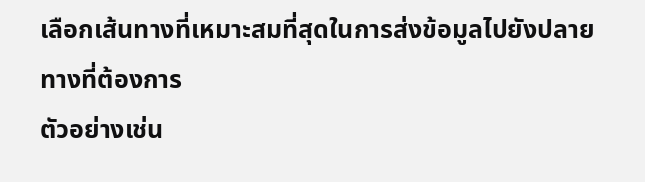เลือกเส้นทางที่เหมาะสมที่สุดในการส่งข้อมูลไปยังปลายทางที่ต้องการ
ตัวอย่างเช่น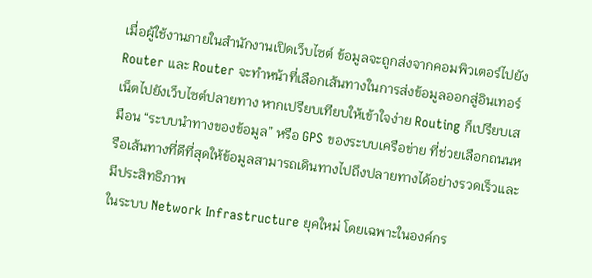เมื่อผู้ใช้งานภายในสำนักงานเปิดเว็บไซต์ ข้อมูลจะถูกส่งจากคอมพิวเตอร์ไปยัง Router และ Router จะทำหน้าที่เลือกเส้นทางในการส่งข้อมูลออกสู่อินเทอร์เน็ตไปยังเว็บไซต์ปลายทาง หากเปรียบเทียบให้เข้าใจง่าย Routing ก็เปรียบเสมือน “ระบบนำทางของข้อมูล” หรือ GPS ของระบบเครือข่าย ที่ช่วยเลือกถนนหรือเส้นทางที่ดีที่สุดให้ข้อมูลสามารถเดินทางไปถึงปลายทางได้อย่างรวดเร็วและมีประสิทธิภาพ
ในระบบ Network Infrastructure ยุคใหม่ โดยเฉพาะในองค์กร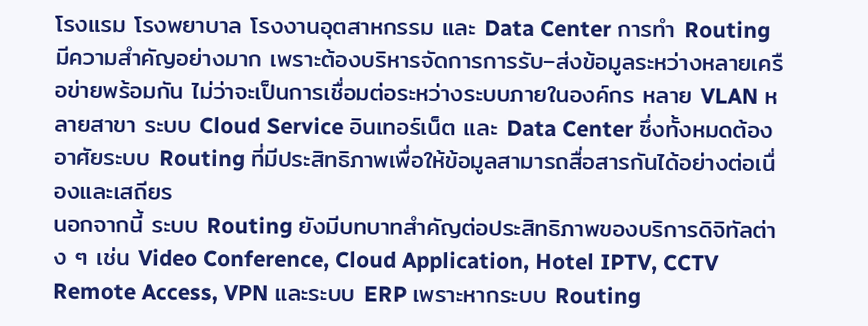โรงแรม โรงพยาบาล โรงงานอุตสาหกรรม และ Data Center การทำ Routing มีความสำคัญอย่างมาก เพราะต้องบริหารจัดการการรับ–ส่งข้อมูลระหว่างหลายเครือข่ายพร้อมกัน ไม่ว่าจะเป็นการเชื่อมต่อระหว่างระบบภายในองค์กร หลาย VLAN หลายสาขา ระบบ Cloud Service อินเทอร์เน็ต และ Data Center ซึ่งทั้งหมดต้องอาศัยระบบ Routing ที่มีประสิทธิภาพเพื่อให้ข้อมูลสามารถสื่อสารกันได้อย่างต่อเนื่องและเสถียร
นอกจากนี้ ระบบ Routing ยังมีบทบาทสำคัญต่อประสิทธิภาพของบริการดิจิทัลต่าง ๆ เช่น Video Conference, Cloud Application, Hotel IPTV, CCTV Remote Access, VPN และระบบ ERP เพราะหากระบบ Routing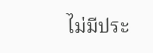ไม่มีประ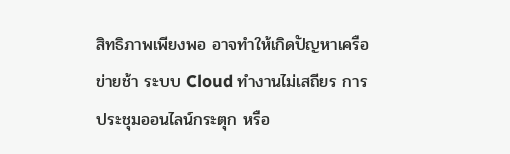สิทธิภาพเพียงพอ อาจทำให้เกิดปัญหาเครือข่ายช้า ระบบ Cloud ทำงานไม่เสถียร การประชุมออนไลน์กระตุก หรือ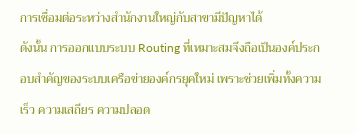การเชื่อมต่อระหว่างสำนักงานใหญ่กับสาขามีปัญหาได้
ดังนั้น การออกแบบระบบ Routing ที่เหมาะสมจึงถือเป็นองค์ประกอบสำคัญของระบบเครือข่ายองค์กรยุคใหม่ เพราะช่วยเพิ่มทั้งความเร็ว ความเสถียร ความปลอด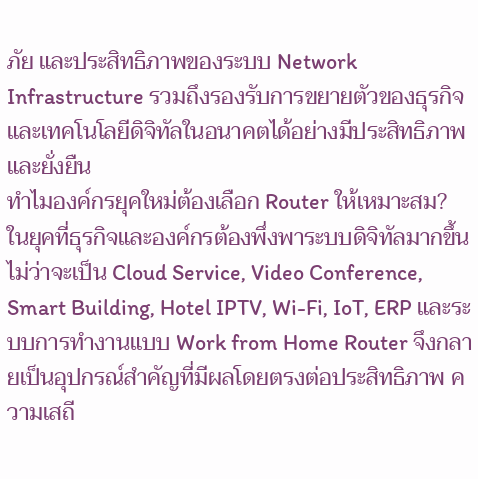ภัย และประสิทธิภาพของระบบ Network Infrastructure รวมถึงรองรับการขยายตัวของธุรกิจและเทคโนโลยีดิจิทัลในอนาคตได้อย่างมีประสิทธิภาพและยั่งยืน
ทำไมองค์กรยุคใหม่ต้องเลือก Router ให้เหมาะสม?
ในยุคที่ธุรกิจและองค์กรต้องพึ่งพาระบบดิจิทัลมากขึ้น ไม่ว่าจะเป็น Cloud Service, Video Conference, Smart Building, Hotel IPTV, Wi-Fi, IoT, ERP และระบบการทำงานแบบ Work from Home Router จึงกลายเป็นอุปกรณ์สำคัญที่มีผลโดยตรงต่อประสิทธิภาพ ความเสถี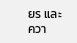ยร และควา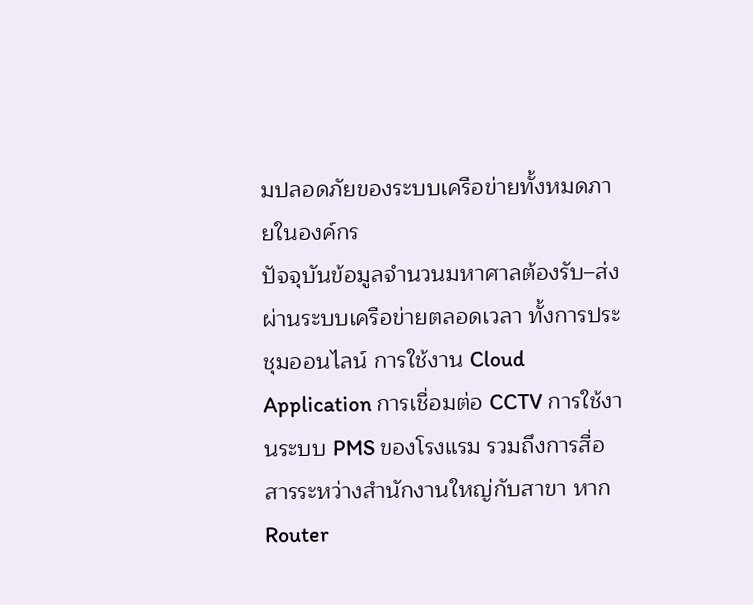มปลอดภัยของระบบเครือข่ายทั้งหมดภายในองค์กร
ปัจจุบันข้อมูลจำนวนมหาศาลต้องรับ–ส่งผ่านระบบเครือข่ายตลอดเวลา ทั้งการประชุมออนไลน์ การใช้งาน Cloud Application การเชื่อมต่อ CCTV การใช้งานระบบ PMS ของโรงแรม รวมถึงการสื่อสารระหว่างสำนักงานใหญ่กับสาขา หาก Router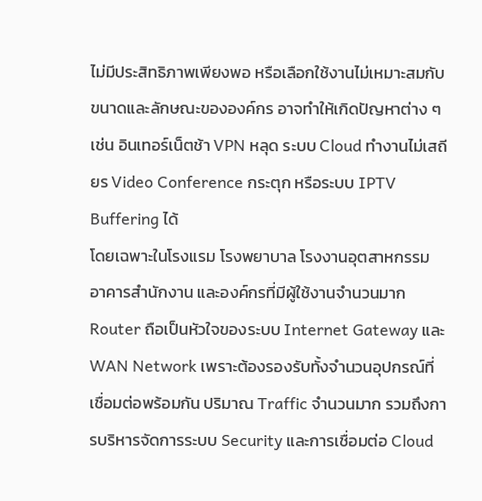ไม่มีประสิทธิภาพเพียงพอ หรือเลือกใช้งานไม่เหมาะสมกับขนาดและลักษณะขององค์กร อาจทำให้เกิดปัญหาต่าง ๆ เช่น อินเทอร์เน็ตช้า VPN หลุด ระบบ Cloud ทำงานไม่เสถียร Video Conference กระตุก หรือระบบ IPTV Buffering ได้
โดยเฉพาะในโรงแรม โรงพยาบาล โรงงานอุตสาหกรรม อาคารสำนักงาน และองค์กรที่มีผู้ใช้งานจำนวนมาก Router ถือเป็นหัวใจของระบบ Internet Gateway และ WAN Network เพราะต้องรองรับทั้งจำนวนอุปกรณ์ที่เชื่อมต่อพร้อมกัน ปริมาณ Traffic จำนวนมาก รวมถึงการบริหารจัดการระบบ Security และการเชื่อมต่อ Cloud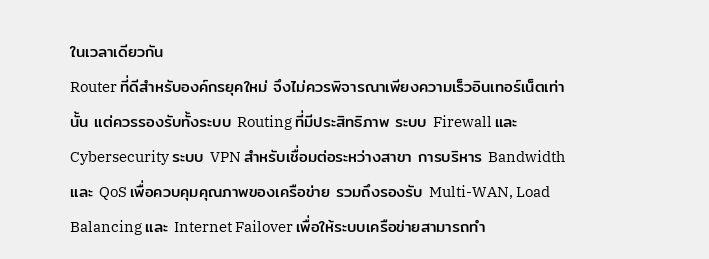ในเวลาเดียวกัน
Router ที่ดีสำหรับองค์กรยุคใหม่ จึงไม่ควรพิจารณาเพียงความเร็วอินเทอร์เน็ตเท่านั้น แต่ควรรองรับทั้งระบบ Routing ที่มีประสิทธิภาพ ระบบ Firewall และ Cybersecurity ระบบ VPN สำหรับเชื่อมต่อระหว่างสาขา การบริหาร Bandwidth และ QoS เพื่อควบคุมคุณภาพของเครือข่าย รวมถึงรองรับ Multi-WAN, Load Balancing และ Internet Failover เพื่อให้ระบบเครือข่ายสามารถทำ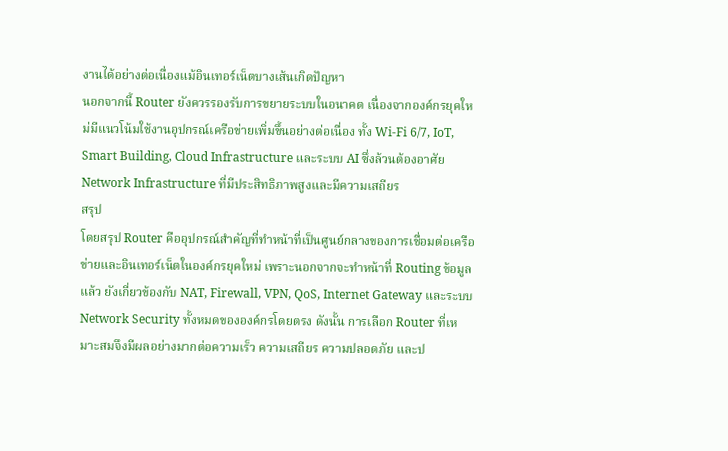งานได้อย่างต่อเนื่องแม้อินเทอร์เน็ตบางเส้นเกิดปัญหา
นอกจากนี้ Router ยังควรรองรับการขยายระบบในอนาคต เนื่องจากองค์กรยุคใหม่มีแนวโน้มใช้งานอุปกรณ์เครือข่ายเพิ่มขึ้นอย่างต่อเนื่อง ทั้ง Wi-Fi 6/7, IoT, Smart Building, Cloud Infrastructure และระบบ AI ซึ่งล้วนต้องอาศัย Network Infrastructure ที่มีประสิทธิภาพสูงและมีความเสถียร
สรุป
โดยสรุป Router คืออุปกรณ์สำคัญที่ทำหน้าที่เป็นศูนย์กลางของการเชื่อมต่อเครือข่ายและอินเทอร์เน็ตในองค์กรยุคใหม่ เพราะนอกจากจะทำหน้าที่ Routing ข้อมูลแล้ว ยังเกี่ยวข้องกับ NAT, Firewall, VPN, QoS, Internet Gateway และระบบ Network Security ทั้งหมดขององค์กรโดยตรง ดังนั้น การเลือก Router ที่เหมาะสมจึงมีผลอย่างมากต่อความเร็ว ความเสถียร ความปลอดภัย และป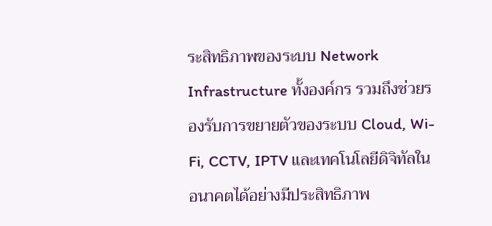ระสิทธิภาพของระบบ Network Infrastructure ทั้งองค์กร รวมถึงช่วยรองรับการขยายตัวของระบบ Cloud, Wi-Fi, CCTV, IPTV และเทคโนโลยีดิจิทัลในอนาคตได้อย่างมีประสิทธิภาพ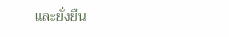และยั่งยืน